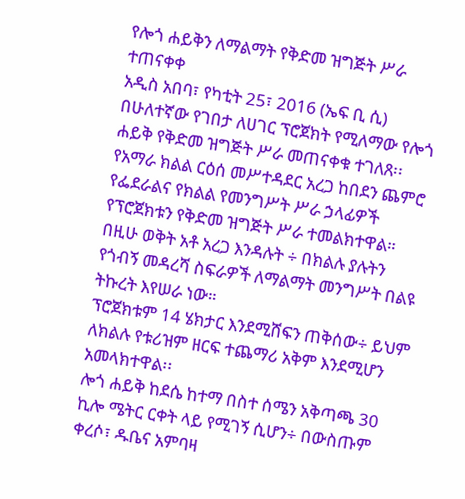የሎጎ ሐይቅን ለማልማት የቅድመ ዝግጅት ሥራ ተጠናቀቀ
አዲስ አበባ፣ የካቲት 25፣ 2016 (ኤፍ ቢ ሲ) በሁለተኛው የገበታ ለሀገር ፕሮጀክት የሚለማው የሎጎ ሐይቅ የቅድመ ዝግጅት ሥራ መጠናቀቁ ተገለጸ፡፡
የአማራ ክልል ርዕሰ መሥተዳደር አረጋ ከበደን ጨምሮ የፌደራልና የክልል የመንግሥት ሥራ ኃላፊዎች የፕሮጀክቱን የቅድመ ዝግጅት ሥራ ተመልክተዋል።
በዚሁ ወቅት አቶ አረጋ እንዳሉት ÷ በክልሉ ያሉትን የጎብኝ መዳረሻ ስፍራዎች ለማልማት መንግሥት በልዩ ትኩረት እየሠራ ነው።
ፕሮጀክቱም 14 ሄክታር እንደሚሸፍን ጠቅሰው÷ ይህም ለክልሉ የቱሪዝም ዘርፍ ተጨማሪ አቅም እንደሚሆን አመላክተዋል፡፡
ሎጎ ሐይቅ ከደሴ ከተማ በስተ ሰሜን አቅጣጫ 30 ኪሎ ሜትር ርቀት ላይ የሚገኝ ሲሆን÷ በውስጡም ቀረሶ፣ ዱቤና አምባዛ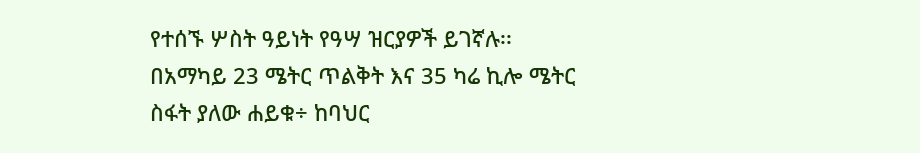የተሰኙ ሦስት ዓይነት የዓሣ ዝርያዎች ይገኛሉ፡፡
በአማካይ 23 ሜትር ጥልቅት እና 35 ካሬ ኪሎ ሜትር ስፋት ያለው ሐይቁ÷ ከባህር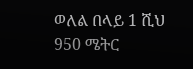ወለል በላይ 1 ሺህ 950 ሜትር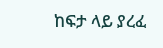ከፍታ ላይ ያረፈ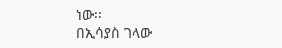ነው፡፡
በኢሳያስ ገላው